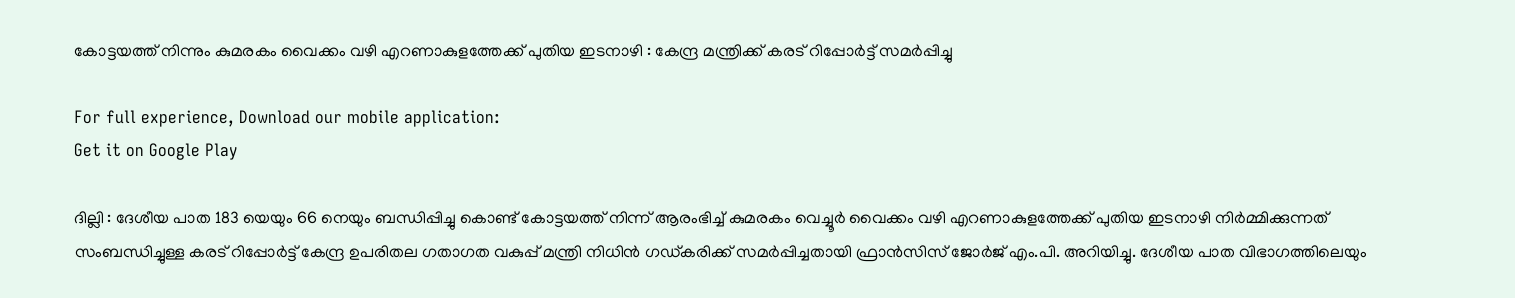കോട്ടയത്ത് നിന്നും കുമരകം വൈക്കം വഴി എറണാകുളത്തേക്ക് പുതിയ ഇടനാഴി : കേന്ദ്ര മന്ത്രിക്ക് കരട് റിപ്പോർട്ട് സമർപ്പിച്ചു

For full experience, Download our mobile application:
Get it on Google Play

ദില്ലി : ദേശീയ പാത 183 യെയും 66 നെയും ബന്ധിപ്പിച്ചു കൊണ്ട് കോട്ടയത്ത് നിന്ന് ആരംഭിച്ച് കുമരകം വെച്ചൂർ വൈക്കം വഴി എറണാകുളത്തേക്ക് പുതിയ ഇടനാഴി നിർമ്മിക്കുന്നത് സംബന്ധിച്ചുള്ള കരട് റിപ്പോർട്ട് കേന്ദ്ര ഉപരിതല ഗതാഗത വകുപ്പ് മന്ത്രി നിധിൻ ഗഡ്കരിക്ക് സമർപ്പിച്ചതായി ഫ്രാൻസിസ് ജോർജ് എം.പി. അറിയിച്ചു. ദേശീയ പാത വിഭാഗത്തിലെയും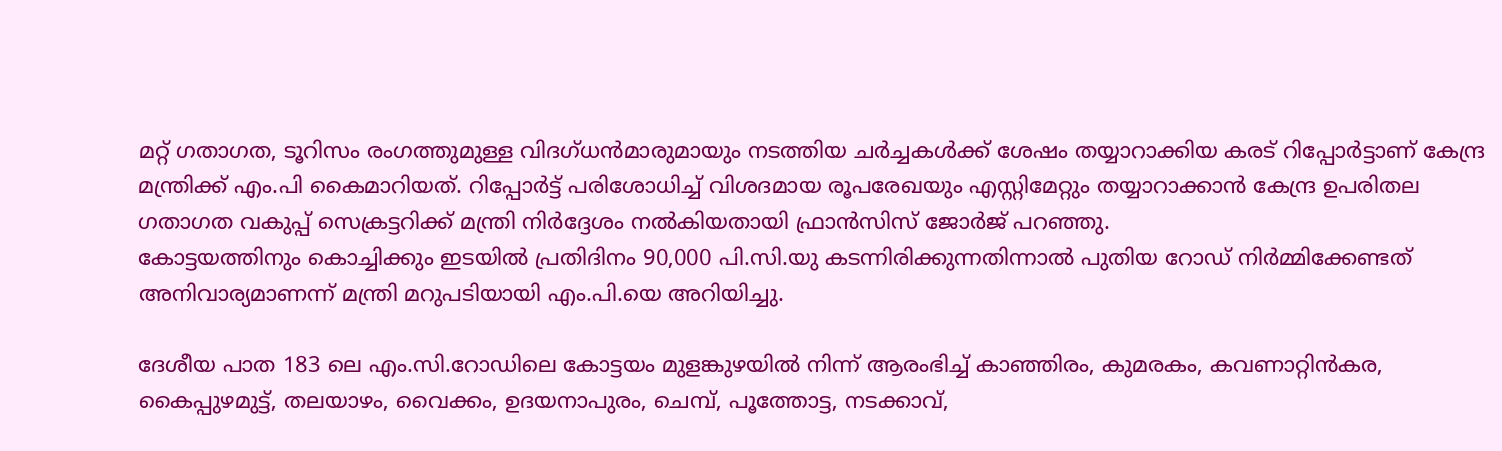മറ്റ് ഗതാഗത, ടൂറിസം രംഗത്തുമുള്ള വിദഗ്ധൻമാരുമായും നടത്തിയ ചർച്ചകൾക്ക് ശേഷം തയ്യാറാക്കിയ കരട് റിപ്പോർട്ടാണ് കേന്ദ്ര മന്ത്രിക്ക് എം.പി കൈമാറിയത്. റിപ്പോർട്ട് പരിശോധിച്ച് വിശദമായ രൂപരേഖയും എസ്റ്റിമേറ്റും തയ്യാറാക്കാൻ കേന്ദ്ര ഉപരിതല ഗതാഗത വകുപ്പ് സെക്രട്ടറിക്ക് മന്ത്രി നിർദ്ദേശം നൽകിയതായി ഫ്രാൻസിസ് ജോർജ് പറഞ്ഞു.
കോട്ടയത്തിനും കൊച്ചിക്കും ഇടയിൽ പ്രതിദിനം 90,000 പി.സി.യു കടന്നിരിക്കുന്നതിന്നാൽ പുതിയ റോഡ് നിർമ്മിക്കേണ്ടത് അനിവാര്യമാണന്ന് മന്ത്രി മറുപടിയായി എം.പി.യെ അറിയിച്ചു.

ദേശീയ പാത 183 ലെ എം.സി.റോഡിലെ കോട്ടയം മുളങ്കുഴയിൽ നിന്ന് ആരംഭിച്ച് കാഞ്ഞിരം, കുമരകം, കവണാറ്റിൻകര, കൈപ്പുഴമുട്ട്, തലയാഴം, വൈക്കം, ഉദയനാപുരം, ചെമ്പ്, പൂത്തോട്ട, നടക്കാവ്,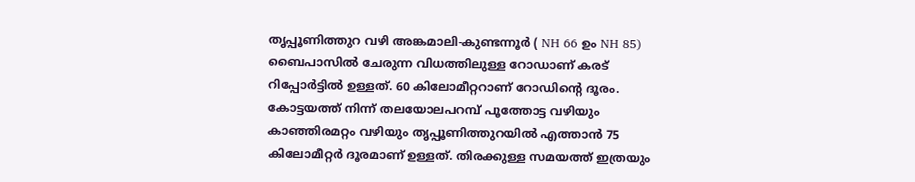തൃപ്പൂണിത്തുറ വഴി അങ്കമാലി-കുണ്ടന്നൂർ ( NH 66 ഉം NH 85) ബൈപാസിൽ ചേരുന്ന വിധത്തിലുള്ള റോഡാണ് കരട് റിപ്പോർട്ടിൽ ഉള്ളത്. 60 കിലോമീറ്ററാണ് റോഡിൻ്റെ ദൂരം. കോട്ടയത്ത് നിന്ന് തലയോലപറമ്പ് പൂത്തോട്ട വഴിയും കാഞ്ഞിരമറ്റം വഴിയും തൃപ്പൂണിത്തുറയിൽ എത്താൻ 75 കിലോമീറ്റർ ദൂരമാണ് ഉള്ളത്. തിരക്കുള്ള സമയത്ത് ഇത്രയും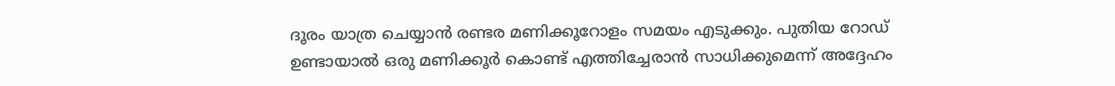ദൂരം യാത്ര ചെയ്യാൻ രണ്ടര മണിക്കൂറോളം സമയം എടുക്കും. പുതിയ റോഡ് ഉണ്ടായാൽ ഒരു മണിക്കൂർ കൊണ്ട് എത്തിച്ചേരാൻ സാധിക്കുമെന്ന് അദ്ദേഹം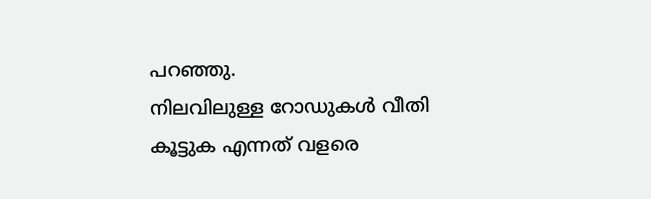പറഞ്ഞു.
നിലവിലുള്ള റോഡുകൾ വീതി കൂട്ടുക എന്നത് വളരെ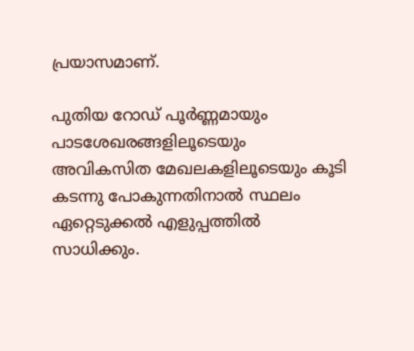പ്രയാസമാണ്.

പുതിയ റോഡ് പൂർണ്ണമായും പാടശേഖരങ്ങളിലൂടെയും അവികസിത മേഖലകളിലൂടെയും കൂടി കടന്നു പോകുന്നതിനാൽ സ്ഥലം ഏറ്റെടുക്കൽ എളുപ്പത്തിൽ സാധിക്കും.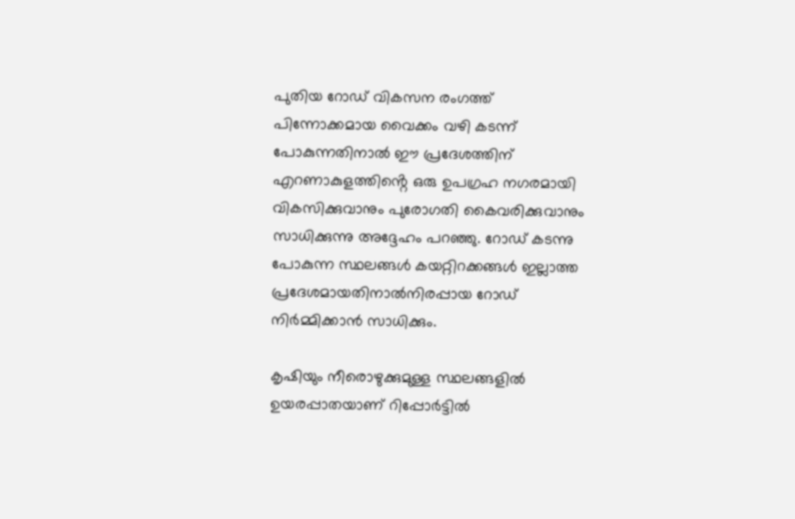പുതിയ റോഡ് വികസന രംഗത്ത് പിന്നോക്കമായ വൈക്കം വഴി കടന്ന് പോകുന്നതിനാൽ ഈ പ്രദേശത്തിന് എറണാകുളത്തിൻ്റെ ഒരു ഉപഗ്രഹ നഗരമായി വികസിക്കുവാനും പുരോഗതി കൈവരിക്കുവാനും സാധിക്കുന്നു അദ്ദേഹം പറഞ്ഞു. റോഡ് കടന്നു പോകുന്ന സ്ഥലങ്ങൾ കയറ്റിറക്കങ്ങൾ ഇല്ലാത്ത പ്രദേശമായതിനാൽനിരപ്പായ റോഡ് നിർമ്മിക്കാൻ സാധിക്കും.

കൃഷിയും നീരൊഴുക്കുമുള്ള സ്ഥലങ്ങളിൽ ഉയരപ്പാതയാണ് റിപ്പോർട്ടിൽ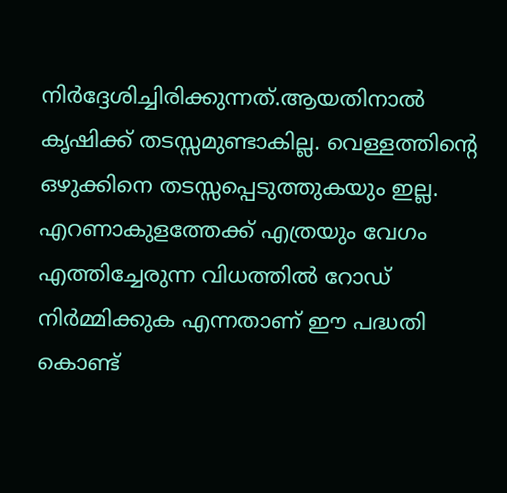നിർദ്ദേശിച്ചിരിക്കുന്നത്.ആയതിനാൽ കൃഷിക്ക് തടസ്സമുണ്ടാകില്ല. വെള്ളത്തിൻ്റെ ഒഴുക്കിനെ തടസ്സപ്പെടുത്തുകയും ഇല്ല. എറണാകുളത്തേക്ക് എത്രയും വേഗം എത്തിച്ചേരുന്ന വിധത്തിൽ റോഡ് നിർമ്മിക്കുക എന്നതാണ് ഈ പദ്ധതി കൊണ്ട്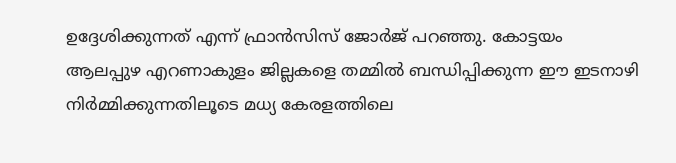ഉദ്ദേശിക്കുന്നത് എന്ന് ഫ്രാൻസിസ് ജോർജ് പറഞ്ഞു. കോട്ടയം ആലപ്പുഴ എറണാകുളം ജില്ലകളെ തമ്മിൽ ബന്ധിപ്പിക്കുന്ന ഈ ഇടനാഴി നിർമ്മിക്കുന്നതിലൂടെ മധ്യ കേരളത്തിലെ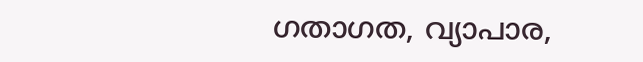ഗതാഗത, വ്യാപാര,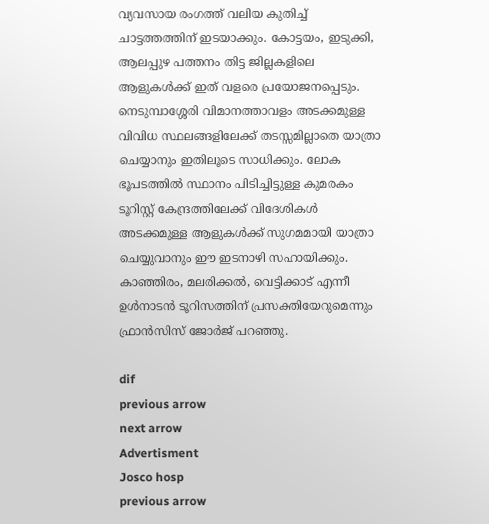വ്യവസായ രംഗത്ത് വലിയ കുതിച്ച് ചാട്ടത്തത്തിന് ഇടയാക്കും. കോട്ടയം, ഇടുക്കി, ആലപ്പുഴ പത്തനം തിട്ട ജില്ലകളിലെ ആളുകൾക്ക് ഇത് വളരെ പ്രയോജനപ്പെടും. നെടുമ്പാശ്ശേരി വിമാനത്താവളം അടക്കമുള്ള വിവിധ സ്ഥലങ്ങളിലേക്ക് തടസ്സമില്ലാതെ യാത്രാ ചെയ്യാനും ഇതിലൂടെ സാധിക്കും. ലോക ഭൂപടത്തിൽ സ്ഥാനം പിടിച്ചിട്ടുള്ള കുമരകം ടൂറിസ്റ്റ് കേന്ദ്രത്തിലേക്ക് വിദേശികൾ അടക്കമുള്ള ആളുകൾക്ക് സുഗമമായി യാത്രാ ചെയ്യുവാനും ഈ ഇടനാഴി സഹായിക്കും. കാഞ്ഞിരം, മലരിക്കൽ, വെട്ടിക്കാട് എന്നീ ഉൾനാടൻ ടൂറിസത്തിന് പ്രസക്തിയേറുമെന്നും ഫ്രാൻസിസ് ജോർജ് പറഞ്ഞു.

dif
previous arrow
next arrow
Advertisment
Josco hosp
previous arrow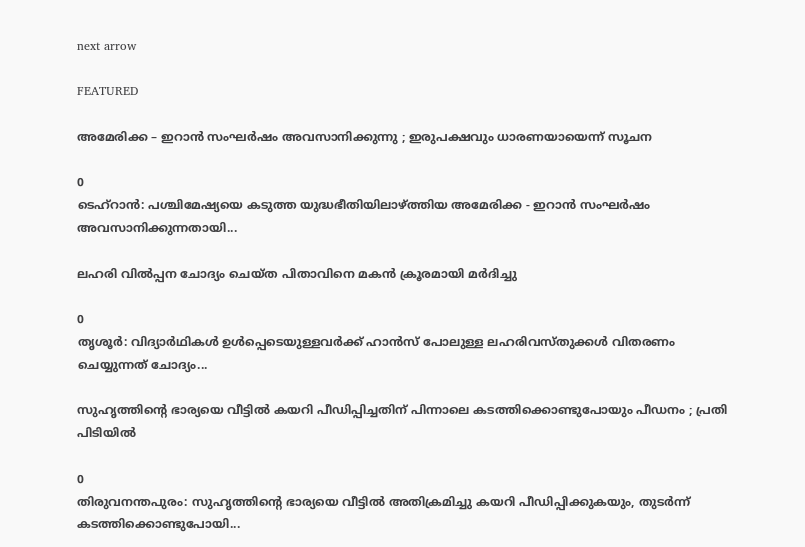next arrow

FEATURED

അമേരിക്ക – ഇറാൻ സംഘർഷം അവസാനിക്കുന്നു ; ഇരുപക്ഷവും ധാരണയായെന്ന് സൂചന

0
ടെഹ്റാൻ: പശ്ചിമേഷ്യയെ കടുത്ത യുദ്ധഭീതിയിലാഴ്ത്തിയ അമേരിക്ക - ഇറാൻ സംഘർഷം അവസാനിക്കുന്നതായി...

ലഹരി വിൽപ്പന ചോദ്യം ചെയ്ത പിതാവിനെ മകന്‍ ക്രൂരമായി മര്‍ദിച്ചു

0
തൃശൂര്‍: വിദ്യാര്‍ഥികള്‍ ഉള്‍പ്പെടെയുള്ളവര്‍ക്ക് ഹാന്‍സ് പോലുള്ള ലഹരിവസ്തുക്കള്‍ വിതരണം ചെയ്യുന്നത് ചോദ്യം...

സുഹൃത്തിന്‍റെ ഭാര്യയെ വീട്ടിൽ കയറി പീഡിപ്പിച്ചതിന് പിന്നാലെ കടത്തിക്കൊണ്ടുപോയും പീഡനം ; പ്രതി പിടിയിൽ

0
തിരുവനന്തപുരം: സുഹൃത്തിന്‍റെ ഭാര്യയെ വീട്ടിൽ അതിക്രമിച്ചു കയറി പീഡിപ്പിക്കുകയും, തുടർന്ന് കടത്തിക്കൊണ്ടുപോയി...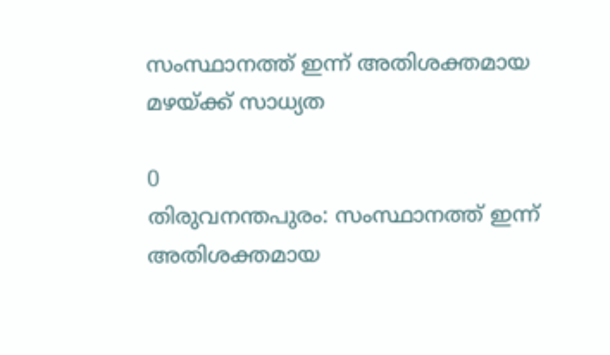സംസ്ഥാനത്ത് ഇന്ന് അതിശക്തമായ മഴയ്ക്ക് സാധ്യത

0
തിരുവനന്തപുരം: സംസ്ഥാനത്ത് ഇന്ന് അതിശക്തമായ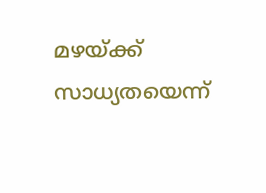മഴയ്ക്ക് സാധ്യതയെന്ന്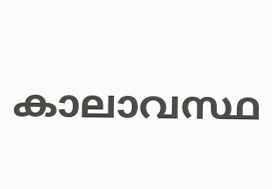കാലാവസ്ഥ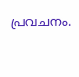പ്രവചനം.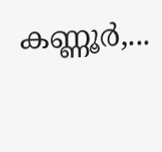കണ്ണൂർ,...